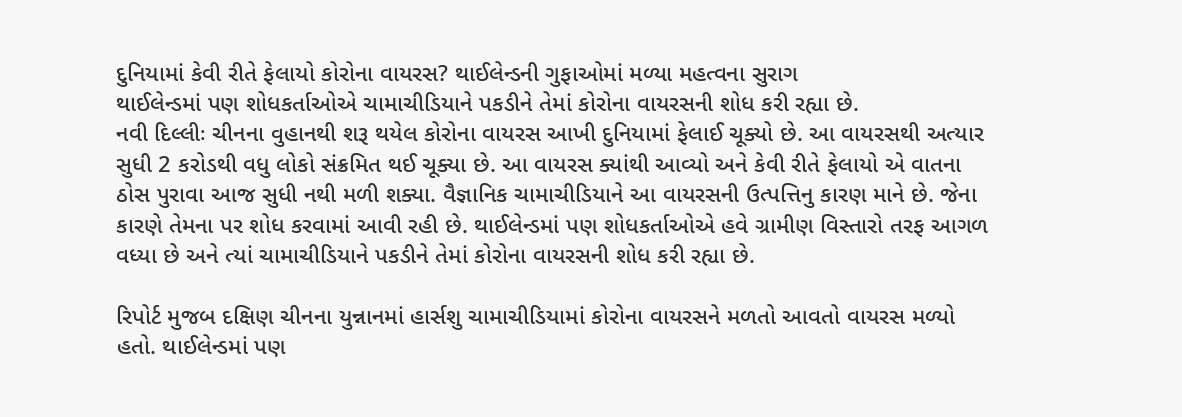દુનિયામાં કેવી રીતે ફેલાયો કોરોના વાયરસ? થાઈલેન્ડની ગુફાઓમાં મળ્યા મહત્વના સુરાગ
થાઈલેન્ડમાં પણ શોધકર્તાઓએ ચામાચીડિયાને પકડીને તેમાં કોરોના વાયરસની શોધ કરી રહ્યા છે.
નવી દિલ્લીઃ ચીનના વુહાનથી શરૂ થયેલ કોરોના વાયરસ આખી દુનિયામાં ફેલાઈ ચૂક્યો છે. આ વાયરસથી અત્યાર સુધી 2 કરોડથી વધુ લોકો સંક્રમિત થઈ ચૂક્યા છે. આ વાયરસ ક્યાંથી આવ્યો અને કેવી રીતે ફેલાયો એ વાતના ઠોસ પુરાવા આજ સુધી નથી મળી શક્યા. વૈજ્ઞાનિક ચામાચીડિયાને આ વાયરસની ઉત્પત્તિનુ કારણ માને છે. જેના કારણે તેમના પર શોધ કરવામાં આવી રહી છે. થાઈલેન્ડમાં પણ શોધકર્તાઓએ હવે ગ્રામીણ વિસ્તારો તરફ આગળ વધ્યા છે અને ત્યાં ચામાચીડિયાને પકડીને તેમાં કોરોના વાયરસની શોધ કરી રહ્યા છે.

રિપોર્ટ મુજબ દક્ષિણ ચીનના યુન્નાનમાં હાર્સશુ ચામાચીડિયામાં કોરોના વાયરસને મળતો આવતો વાયરસ મળ્યો હતો. થાઈલેન્ડમાં પણ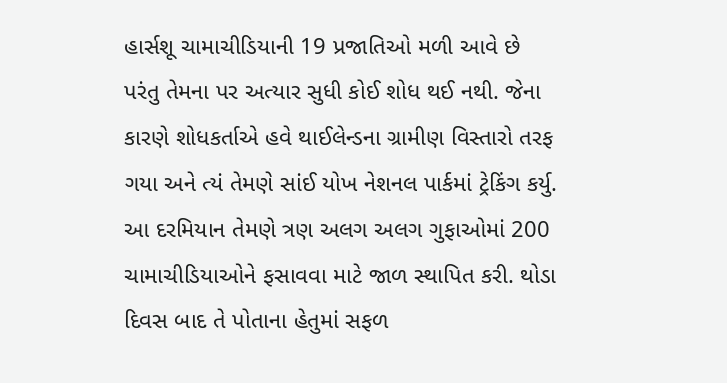હાર્સશૂ ચામાચીડિયાની 19 પ્રજાતિઓ મળી આવે છે પરંતુ તેમના પર અત્યાર સુધી કોઈ શોધ થઈ નથી. જેના કારણે શોધકર્તાએ હવે થાઈલેન્ડના ગ્રામીણ વિસ્તારો તરફ ગયા અને ત્યં તેમણે સાંઈ યોખ નેશનલ પાર્કમાં ટ્રેકિંગ કર્યુ. આ દરમિયાન તેમણે ત્રણ અલગ અલગ ગુફાઓમાં 200 ચામાચીડિયાઓને ફસાવવા માટે જાળ સ્થાપિત કરી. થોડા દિવસ બાદ તે પોતાના હેતુમાં સફળ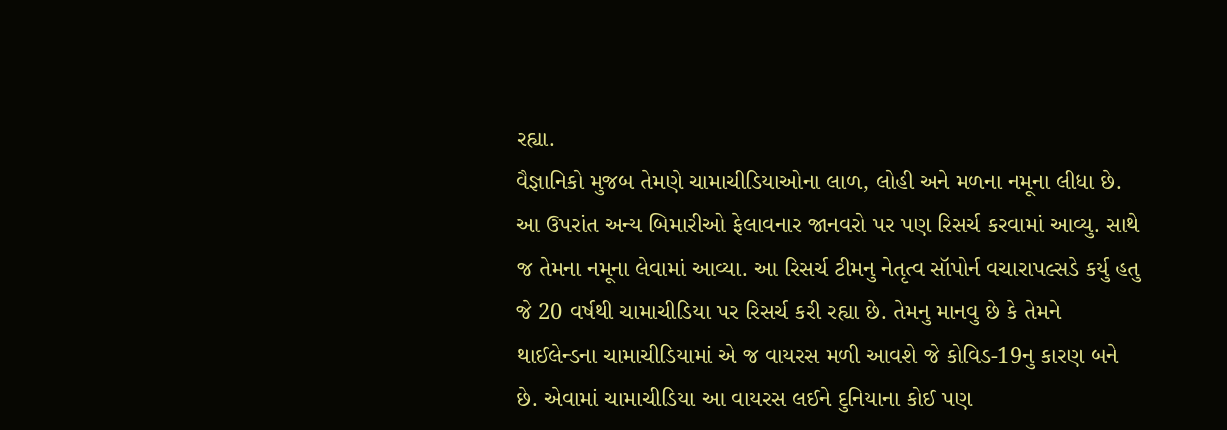રહ્યા.
વૈજ્ઞાનિકો મુજબ તેમણે ચામાચીડિયાઓના લાળ, લોહી અને મળના નમૂના લીધા છે. આ ઉપરાંત અન્ય બિમારીઓ ફેલાવનાર જાનવરો પર પણ રિસર્ચ કરવામાં આવ્યુ. સાથે જ તેમના નમૂના લેવામાં આવ્યા. આ રિસર્ચ ટીમનુ નેતૃત્વ સૉપોર્ન વચારાપલ્સડે કર્યુ હતુ જે 20 વર્ષથી ચામાચીડિયા પર રિસર્ચ કરી રહ્યા છે. તેમનુ માનવુ છે કે તેમને થાઈલેન્ડના ચામાચીડિયામાં એ જ વાયરસ મળી આવશે જે કોવિડ-19નુ કારણ બને છે. એવામાં ચામાચીડિયા આ વાયરસ લઈને દુનિયાના કોઈ પણ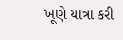ખૂણે યાત્રા કરી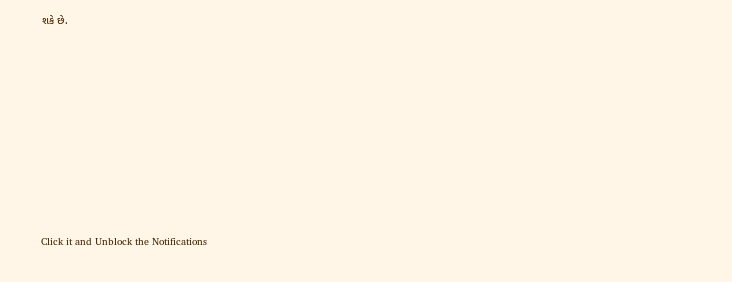શકે છે.












Click it and Unblock the Notifications